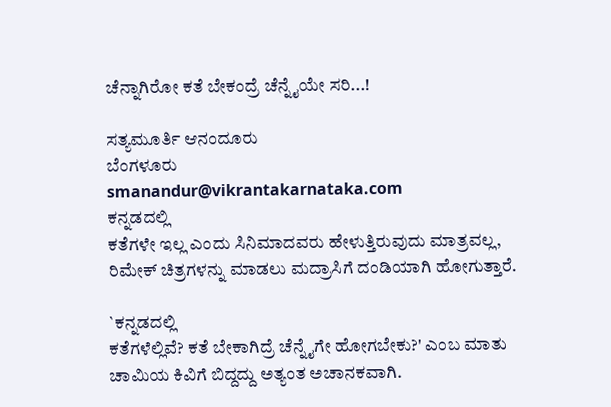ಚೆನ್ನಾಗಿರೋ ಕತೆ ಬೇಕಂದ್ರೆ ಚೆನ್ನೈಯೇ ಸರಿ...!

ಸತ್ಯಮೂರ್ತಿ ಆನಂದೂರು
ಬೆಂಗಳೂರು
smanandur@vikrantakarnataka.com
ಕನ್ನಡದಲ್ಲಿ
ಕತೆಗಳೇ ಇಲ್ಲ ಎಂದು ಸಿನಿಮಾದವರು ಹೇಳುತ್ತಿರುವುದು ಮಾತ್ರವಲ್ಲ,
ರಿಮೇಕ್ ಚಿತ್ರಗಳನ್ನು ಮಾಡಲು ಮದ್ರಾಸಿಗೆ ದಂಡಿಯಾಗಿ ಹೋಗುತ್ತಾರೆ.

`ಕನ್ನಡದಲ್ಲಿ
ಕತೆಗಳೆಲ್ಲಿವೆ? ಕತೆ ಬೇಕಾಗಿದ್ರೆ ಚೆನ್ನೈಗೇ ಹೋಗಬೇಕು?' ಎಂಬ ಮಾತು
ಚಾಮಿಯ ಕಿವಿಗೆ ಬಿದ್ದದ್ದು ಅತ್ಯಂತ ಅಚಾನಕವಾಗಿ.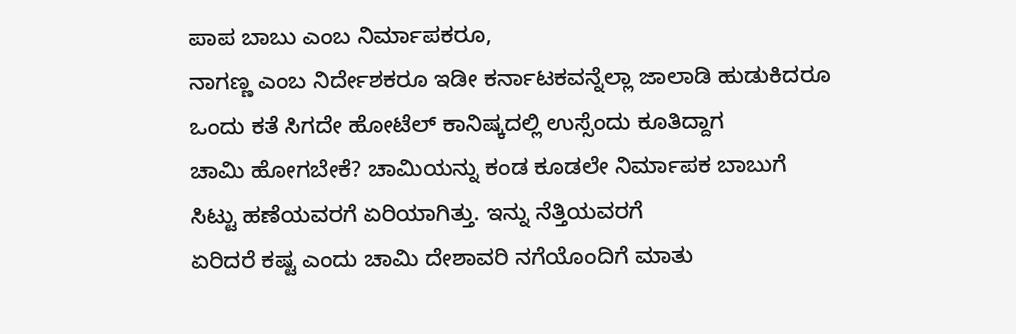ಪಾಪ ಬಾಬು ಎಂಬ ನಿರ್ಮಾಪಕರೂ,
ನಾಗಣ್ಣ ಎಂಬ ನಿರ್ದೇಶಕರೂ ಇಡೀ ಕರ್ನಾಟಕವನ್ನೆಲ್ಲಾ ಜಾಲಾಡಿ ಹುಡುಕಿದರೂ
ಒಂದು ಕತೆ ಸಿಗದೇ ಹೋಟೆಲ್ ಕಾನಿಷ್ಕದಲ್ಲಿ ಉಸ್ಸೆಂದು ಕೂತಿದ್ದಾಗ
ಚಾಮಿ ಹೋಗಬೇಕೆ? ಚಾಮಿಯನ್ನು ಕಂಡ ಕೂಡಲೇ ನಿರ್ಮಾಪಕ ಬಾಬುಗೆ
ಸಿಟ್ಟು ಹಣೆಯವರಗೆ ಏರಿಯಾಗಿತ್ತು. ಇನ್ನು ನೆತ್ತಿಯವರಗೆ
ಏರಿದರೆ ಕಷ್ಟ ಎಂದು ಚಾಮಿ ದೇಶಾವರಿ ನಗೆಯೊಂದಿಗೆ ಮಾತು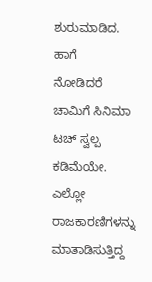ಶುರುಮಾಡಿದ.
ಹಾಗೆ
ನೋಡಿದರೆ ಚಾಮಿಗೆ ಸಿನಿಮಾ ಟಚ್ ಸ್ವಲ್ಪ ಕಡಿಮೆಯೇ. ಎಲ್ಲೋ
ರಾಜಕಾರಣಿಗಳನ್ನು ಮಾತಾಡಿಸುತ್ತಿದ್ದ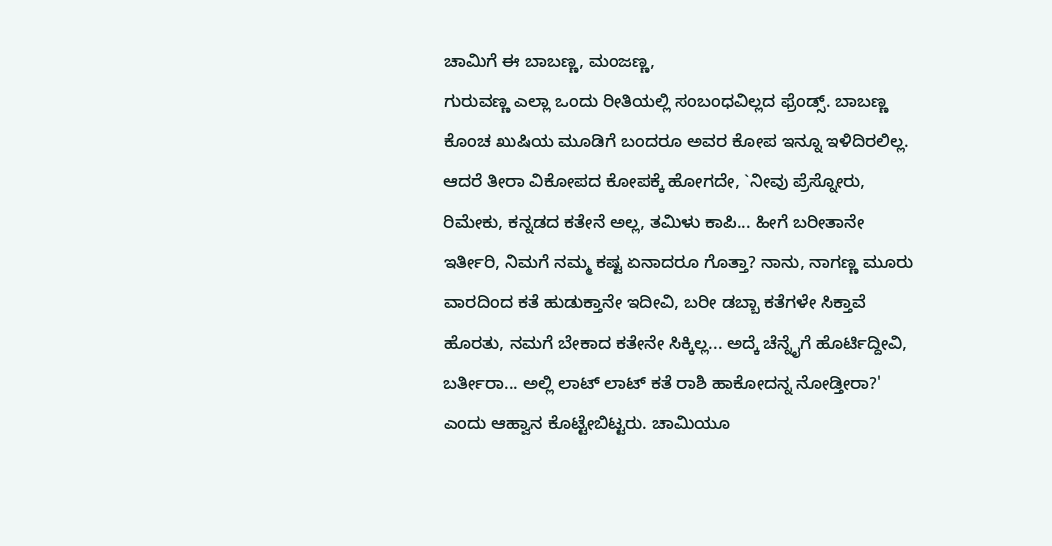ಚಾಮಿಗೆ ಈ ಬಾಬಣ್ಣ, ಮಂಜಣ್ಣ,
ಗುರುವಣ್ಣ ಎಲ್ಲಾ ಒಂದು ರೀತಿಯಲ್ಲಿ ಸಂಬಂಧವಿಲ್ಲದ ಫ್ರೆಂಡ್ಸ್. ಬಾಬಣ್ಣ
ಕೊಂಚ ಖುಷಿಯ ಮೂಡಿಗೆ ಬಂದರೂ ಅವರ ಕೋಪ ಇನ್ನೂ ಇಳಿದಿರಲಿಲ್ಲ.
ಆದರೆ ತೀರಾ ವಿಕೋಪದ ಕೋಪಕ್ಕೆ ಹೋಗದೇ, `ನೀವು ಪ್ರೆಸ್ನೋರು,
ರಿಮೇಕು, ಕನ್ನಡದ ಕತೇನೆ ಅಲ್ಲ, ತಮಿಳು ಕಾಪಿ... ಹೀಗೆ ಬರೀತಾನೇ
ಇರ್ತೀರಿ, ನಿಮಗೆ ನಮ್ಮ ಕಷ್ಟ ಏನಾದರೂ ಗೊತ್ತಾ? ನಾನು, ನಾಗಣ್ಣ ಮೂರು
ವಾರದಿಂದ ಕತೆ ಹುಡುಕ್ತಾನೇ ಇದೀವಿ, ಬರೀ ಡಬ್ಬಾ ಕತೆಗಳೇ ಸಿಕ್ತಾವೆ
ಹೊರತು, ನಮಗೆ ಬೇಕಾದ ಕತೇನೇ ಸಿಕ್ಕಿಲ್ಲ... ಅದ್ಕೆ ಚೆನ್ನೈಗೆ ಹೊರ್ಟಿದ್ದೀವಿ,
ಬರ್ತೀರಾ... ಅಲ್ಲಿ ಲಾಟ್ ಲಾಟ್ ಕತೆ ರಾಶಿ ಹಾಕೋದನ್ನ ನೋಡ್ತೀರಾ?'
ಎಂದು ಆಹ್ವಾನ ಕೊಟ್ಟೇಬಿಟ್ಟರು. ಚಾಮಿಯೂ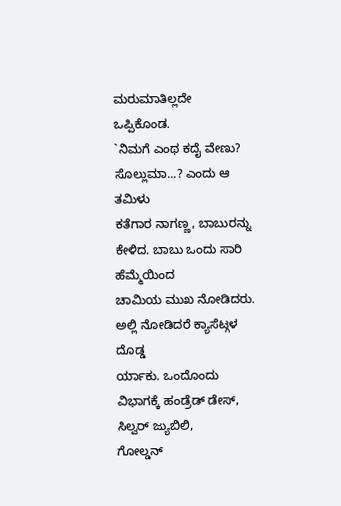ಮರುಮಾತಿಲ್ಲದೇ
ಒಪ್ಪಿಕೊಂಡ.
`ನಿಮಗೆ ಎಂಥ ಕದೈ ವೇಣು? ಸೊಲ್ಲುಮಾ...? ಎಂದು ಆ ತಮಿಳು
ಕತೆಗಾರ ನಾಗಣ್ಣ, ಬಾಬುರನ್ನು ಕೇಳಿದ. ಬಾಬು ಒಂದು ಸಾರಿ ಹೆಮ್ಮೆಯಿಂದ
ಚಾಮಿಯ ಮುಖ ನೋಡಿದರು. ಅಲ್ಲಿ ನೋಡಿದರೆ ಕ್ಯಾಸೆಟ್ಗಳ ದೊಡ್ಡ
ರ್ಯಾಕು. ಒಂದೊಂದು ವಿಭಾಗಕ್ಕೆ ಹಂಡ್ರೆಡ್ ಡೇಸ್, ಸಿಲ್ವರ್ ಜ್ಯುಬಿಲಿ,
ಗೋಲ್ಡನ್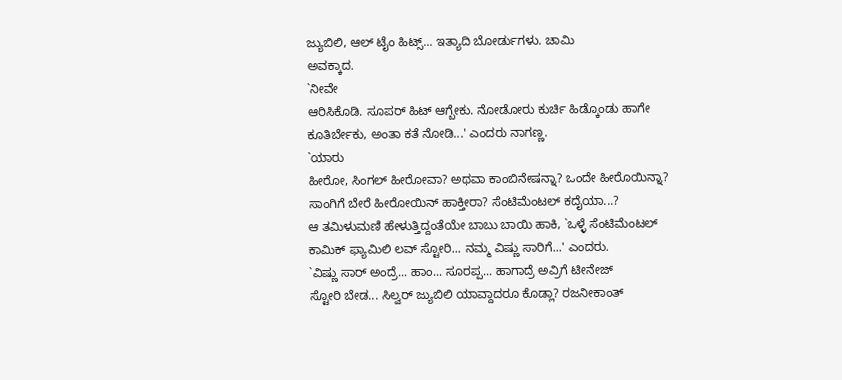ಜ್ಯುಬಿಲಿ, ಆಲ್ ಟೈಂ ಹಿಟ್ಸ್... ಇತ್ಯಾದಿ ಬೋರ್ಡುಗಳು. ಚಾಮಿ
ಅವಕ್ಕಾದ.
`ನೀವೇ
ಆರಿಸಿಕೊಡಿ. ಸೂಪರ್ ಹಿಟ್ ಆಗ್ಬೇಕು. ನೋಡೋರು ಕುರ್ಚಿ ಹಿಡ್ಕೊಂಡು ಹಾಗೇ
ಕೂತಿರ್ಬೇಕು, ಅಂತಾ ಕತೆ ನೋಡಿ...' ಎಂದರು ನಾಗಣ್ಣ.
`ಯಾರು
ಹೀರೋ, ಸಿಂಗಲ್ ಹೀರೋವಾ? ಅಥವಾ ಕಾಂಬಿನೇಷನ್ನಾ? ಒಂದೇ ಹೀರೊಯಿನ್ನಾ?
ಸಾಂಗಿಗೆ ಬೇರೆ ಹೀರೋಯಿನ್ ಹಾಕ್ತೀರಾ? ಸೆಂಟಿಮೆಂಟಲ್ ಕದೈಯಾ...?
ಆ ತಮಿಳುಮಣಿ ಹೇಳುತ್ತಿದ್ದಂತೆಯೇ ಬಾಬು ಬಾಯಿ ಹಾಕಿ, `ಒಳ್ಳೆ ಸೆಂಟಿಮೆಂಟಲ್
ಕಾಮಿಕ್ ಫ್ಯಾಮಿಲಿ ಲವ್ ಸ್ಟೋರಿ... ನಮ್ಮ ವಿಷ್ಣು ಸಾರಿಗೆ...' ಎಂದರು.
`ವಿಷ್ಣು ಸಾರ್ ಅಂದ್ರೆ... ಹಾಂ... ಸೂರಪ್ಪ... ಹಾಗಾದ್ರೆ ಅವ್ರಿಗೆ ಟೀನೇಜ್
ಸ್ಟೋರಿ ಬೇಡ... ಸಿಲ್ವರ್ ಜ್ಯುಬಿಲಿ ಯಾವ್ದಾದರೂ ಕೊಡ್ಲಾ? ರಜನೀಕಾಂತ್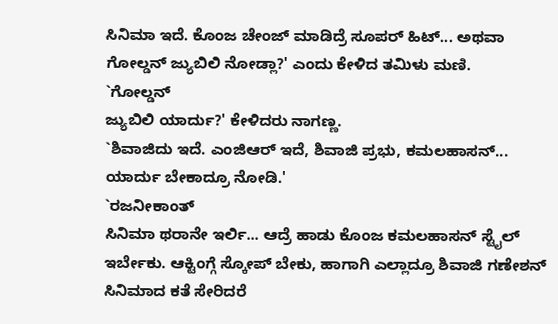ಸಿನಿಮಾ ಇದೆ. ಕೊಂಜ ಚೇಂಜ್ ಮಾಡಿದ್ರೆ ಸೂಪರ್ ಹಿಟ್... ಅಥವಾ
ಗೋಲ್ಡನ್ ಜ್ಯುಬಿಲಿ ನೋಡ್ಲಾ?' ಎಂದು ಕೇಳಿದ ತಮಿಳು ಮಣಿ.
`ಗೋಲ್ಡನ್
ಜ್ಯುಬಿಲಿ ಯಾರ್ದು?' ಕೇಳಿದರು ನಾಗಣ್ಣ.
`ಶಿವಾಜಿದು ಇದೆ. ಎಂಜಿಆರ್ ಇದೆ, ಶಿವಾಜಿ ಪ್ರಭು, ಕಮಲಹಾಸನ್...
ಯಾರ್ದು ಬೇಕಾದ್ರೂ ನೋಡಿ.'
`ರಜನೀಕಾಂತ್
ಸಿನಿಮಾ ಥರಾನೇ ಇರ್ಲಿ... ಆದ್ರೆ ಹಾಡು ಕೊಂಜ ಕಮಲಹಾಸನ್ ಸ್ಟೈಲ್
ಇರ್ಬೇಕು. ಆಕ್ಟಿಂಗ್ಗೆ ಸ್ಕೋಪ್ ಬೇಕು, ಹಾಗಾಗಿ ಎಲ್ಲಾದ್ರೂ ಶಿವಾಜಿ ಗಣೇಶನ್
ಸಿನಿಮಾದ ಕತೆ ಸೇರಿದರೆ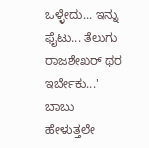ಒಳ್ಳೇದು... ಇನ್ನು ಫೈಟು... ತೆಲುಗು
ರಾಜಶೇಖರ್ ಥರ ಇರ್ಬೇಕು...' ಬಾಬು ಹೇಳುತ್ತಲೇ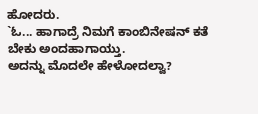ಹೋದರು.
`ಓ... ಹಾಗಾದ್ರೆ ನಿಮಗೆ ಕಾಂಬಿನೇಷನ್ ಕತೆ ಬೇಕು ಅಂದಹಾಗಾಯ್ತು.
ಅದನ್ನು ಮೊದಲೇ ಹೇಳೋದಲ್ವಾ?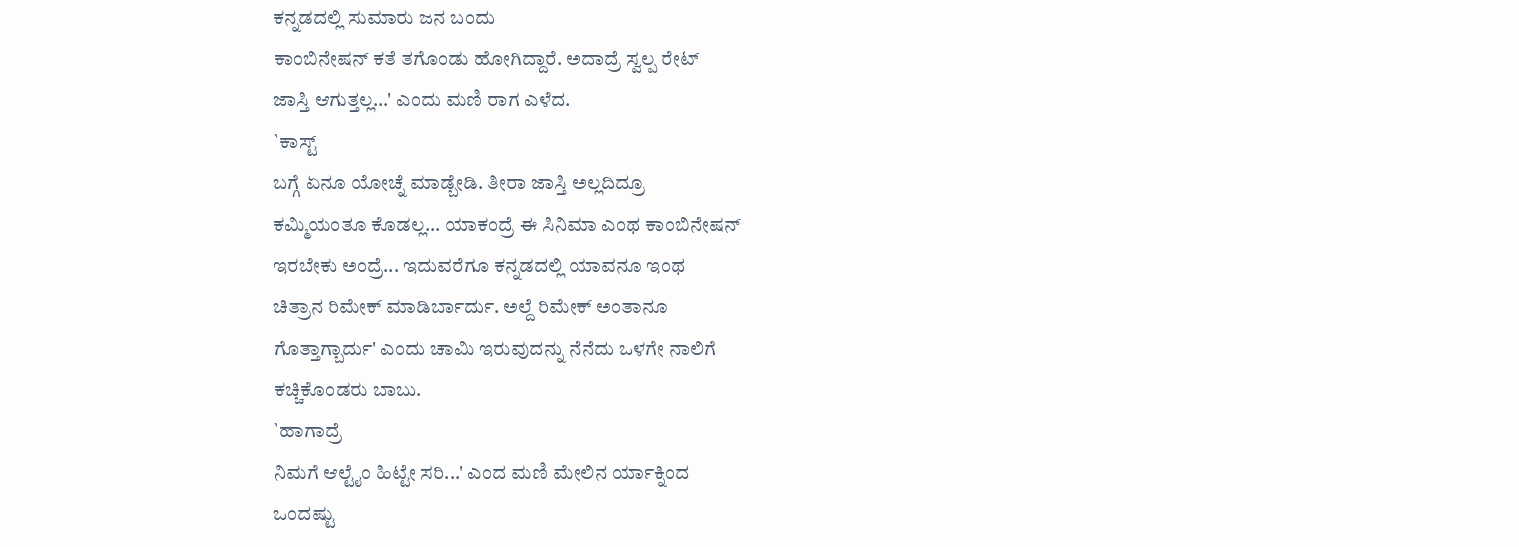ಕನ್ನಡದಲ್ಲಿ ಸುಮಾರು ಜನ ಬಂದು
ಕಾಂಬಿನೇಷನ್ ಕತೆ ತಗೊಂಡು ಹೋಗಿದ್ದಾರೆ. ಅದಾದ್ರೆ ಸ್ವಲ್ಪ ರೇಟ್
ಜಾಸ್ತಿ ಆಗುತ್ತಲ್ಲ...' ಎಂದು ಮಣಿ ರಾಗ ಎಳೆದ.
`ಕಾಸ್ಟ್
ಬಗ್ಗೆ ಏನೂ ಯೋಚ್ನೆ ಮಾಡ್ಬೇಡಿ. ತೀರಾ ಜಾಸ್ತಿ ಅಲ್ಲದಿದ್ರೂ
ಕಮ್ಮಿಯಂತೂ ಕೊಡಲ್ಲ... ಯಾಕಂದ್ರೆ ಈ ಸಿನಿಮಾ ಎಂಥ ಕಾಂಬಿನೇಷನ್
ಇರಬೇಕು ಅಂದ್ರೆ... ಇದುವರೆಗೂ ಕನ್ನಡದಲ್ಲಿ ಯಾವನೂ ಇಂಥ
ಚಿತ್ರಾನ ರಿಮೇಕ್ ಮಾಡಿರ್ಬಾರ್ದು. ಅಲ್ದೆ ರಿಮೇಕ್ ಅಂತಾನೂ
ಗೊತ್ತಾಗ್ಬಾರ್ದು' ಎಂದು ಚಾಮಿ ಇರುವುದನ್ನು ನೆನೆದು ಒಳಗೇ ನಾಲಿಗೆ
ಕಚ್ಚಿಕೊಂಡರು ಬಾಬು.
`ಹಾಗಾದ್ರೆ
ನಿಮಗೆ ಆಲ್ಟೈಂ ಹಿಟ್ಟೇ ಸರಿ...' ಎಂದ ಮಣಿ ಮೇಲಿನ ರ್ಯಾಕ್ನಿಂದ
ಒಂದಷ್ಟು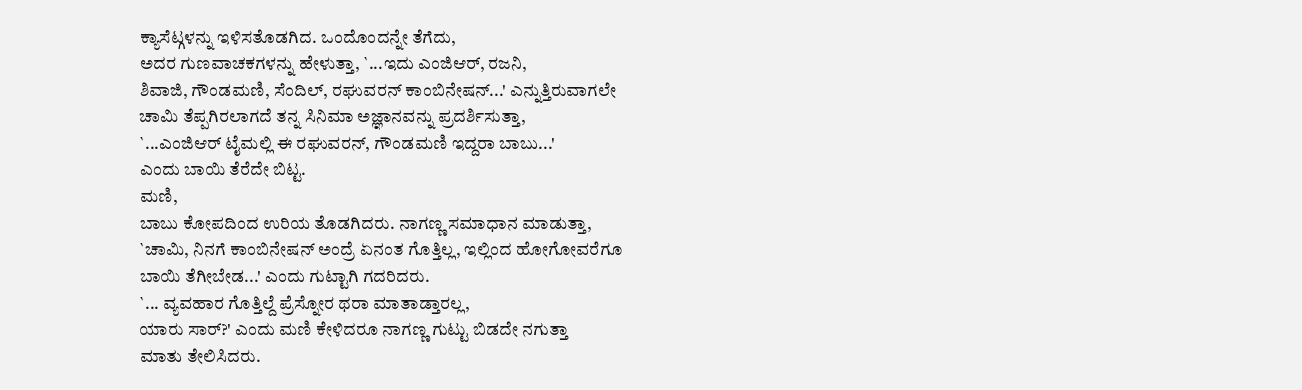ಕ್ಯಾಸೆಟ್ಗಳನ್ನು ಇಳಿಸತೊಡಗಿದ. ಒಂದೊಂದನ್ನೇ ತೆಗೆದು,
ಅದರ ಗುಣವಾಚಕಗಳನ್ನು ಹೇಳುತ್ತಾ, `...ಇದು ಎಂಜಿಆರ್, ರಜನಿ,
ಶಿವಾಜಿ, ಗೌಂಡಮಣಿ, ಸೆಂದಿಲ್, ರಘುವರನ್ ಕಾಂಬಿನೇಷನ್...' ಎನ್ನುತ್ತಿರುವಾಗಲೇ
ಚಾಮಿ ತೆಪ್ಪಗಿರಲಾಗದೆ ತನ್ನ ಸಿನಿಮಾ ಅಜ್ಞಾನವನ್ನು ಪ್ರದರ್ಶಿಸುತ್ತಾ,
`...ಎಂಜಿಆರ್ ಟೈಮಲ್ಲಿ ಈ ರಘುವರನ್, ಗೌಂಡಮಣಿ ಇದ್ದರಾ ಬಾಬು...'
ಎಂದು ಬಾಯಿ ತೆರೆದೇ ಬಿಟ್ಟ.
ಮಣಿ,
ಬಾಬು ಕೋಪದಿಂದ ಉರಿಯ ತೊಡಗಿದರು. ನಾಗಣ್ಣ ಸಮಾಧಾನ ಮಾಡುತ್ತಾ,
`ಚಾಮಿ, ನಿನಗೆ ಕಾಂಬಿನೇಷನ್ ಅಂದ್ರೆ ಏನಂತ ಗೊತ್ತಿಲ್ಲ, ಇಲ್ಲಿಂದ ಹೋಗೋವರೆಗೂ
ಬಾಯಿ ತೆಗೀಬೇಡ...' ಎಂದು ಗುಟ್ಟಾಗಿ ಗದರಿದರು.
`... ವ್ಯವಹಾರ ಗೊತ್ತಿಲ್ದೆ ಪ್ರೆಸ್ನೋರ ಥರಾ ಮಾತಾಡ್ತಾರಲ್ಲ,
ಯಾರು ಸಾರ್?' ಎಂದು ಮಣಿ ಕೇಳಿದರೂ ನಾಗಣ್ಣ ಗುಟ್ಟು ಬಿಡದೇ ನಗುತ್ತಾ
ಮಾತು ತೇಲಿಸಿದರು.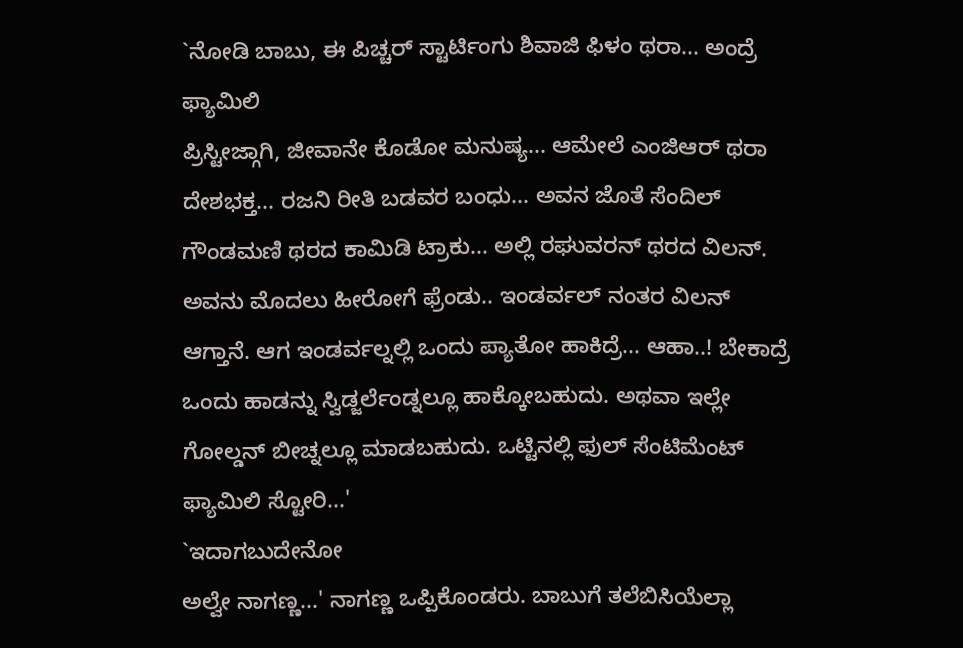`ನೋಡಿ ಬಾಬು, ಈ ಪಿಚ್ಚರ್ ಸ್ಟಾರ್ಟಿಂಗು ಶಿವಾಜಿ ಫಿಳಂ ಥರಾ... ಅಂದ್ರೆ ಫ್ಯಾಮಿಲಿ
ಪ್ರಿಸ್ಟೀಜ್ಗಾಗಿ, ಜೀವಾನೇ ಕೊಡೋ ಮನುಷ್ಯ... ಆಮೇಲೆ ಎಂಜಿಆರ್ ಥರಾ
ದೇಶಭಕ್ತ... ರಜನಿ ರೀತಿ ಬಡವರ ಬಂಧು... ಅವನ ಜೊತೆ ಸೆಂದಿಲ್
ಗೌಂಡಮಣಿ ಥರದ ಕಾಮಿಡಿ ಟ್ರಾಕು... ಅಲ್ಲಿ ರಘುವರನ್ ಥರದ ವಿಲನ್.
ಅವನು ಮೊದಲು ಹೀರೋಗೆ ಫ್ರೆಂಡು.. ಇಂಡರ್ವಲ್ ನಂತರ ವಿಲನ್
ಆಗ್ತಾನೆ. ಆಗ ಇಂಡರ್ವಲ್ನಲ್ಲಿ ಒಂದು ಪ್ಯಾತೋ ಹಾಕಿದ್ರೆ... ಆಹಾ..! ಬೇಕಾದ್ರೆ
ಒಂದು ಹಾಡನ್ನು ಸ್ವಿಡ್ಜರ್ಲೆಂಡ್ನಲ್ಲೂ ಹಾಕ್ಕೋಬಹುದು. ಅಥವಾ ಇಲ್ಲೇ
ಗೋಲ್ಡನ್ ಬೀಚ್ನಲ್ಲೂ ಮಾಡಬಹುದು. ಒಟ್ಟಿನಲ್ಲಿ ಫುಲ್ ಸೆಂಟಿಮೆಂಟ್
ಫ್ಯಾಮಿಲಿ ಸ್ಟೋರಿ...'
`ಇದಾಗಬುದೇನೋ
ಅಲ್ವೇ ನಾಗಣ್ಣ...' ನಾಗಣ್ಣ ಒಪ್ಪಿಕೊಂಡರು. ಬಾಬುಗೆ ತಲೆಬಿಸಿಯೆಲ್ಲಾ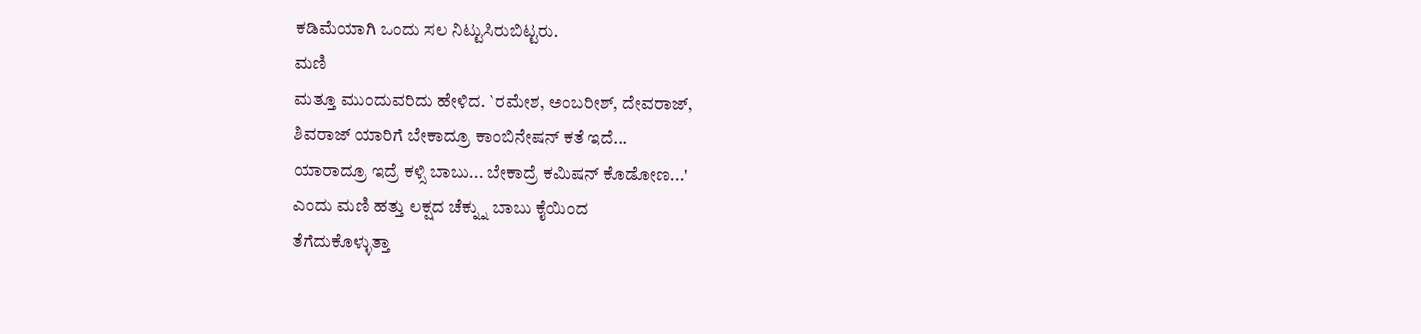ಕಡಿಮೆಯಾಗಿ ಒಂದು ಸಲ ನಿಟ್ಟುಸಿರುಬಿಟ್ಟರು.
ಮಣಿ
ಮತ್ತೂ ಮುಂದುವರಿದು ಹೇಳಿದ. `ರಮೇಶ, ಅಂಬರೀಶ್, ದೇವರಾಜ್,
ಶಿವರಾಜ್ ಯಾರಿಗೆ ಬೇಕಾದ್ರೂ ಕಾಂಬಿನೇಷನ್ ಕತೆ ಇದೆ...
ಯಾರಾದ್ರೂ ಇದ್ರೆ ಕಳ್ಸಿ ಬಾಬು... ಬೇಕಾದ್ರೆ ಕಮಿಷನ್ ಕೊಡೋಣ...'
ಎಂದು ಮಣಿ ಹತ್ತು ಲಕ್ಷದ ಚೆಕ್ನ್ನು ಬಾಬು ಕೈಯಿಂದ
ತೆಗೆದುಕೊಳ್ಳುತ್ತಾ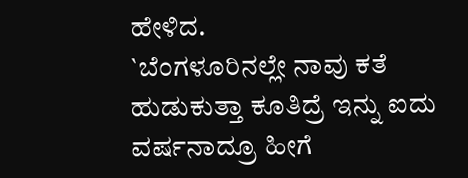ಹೇಳಿದ.
`ಬೆಂಗಳೂರಿನಲ್ಲೇ ನಾವು ಕತೆ ಹುಡುಕುತ್ತಾ ಕೂತಿದ್ರೆ ಇನ್ನು ಐದು
ವರ್ಷನಾದ್ರೂ ಹೀಗೆ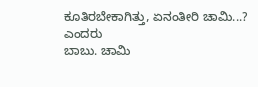ಕೂತಿರಬೇಕಾಗಿತ್ತು, ಏನಂತೀರಿ ಚಾಮಿ...? ಎಂದರು
ಬಾಬು. ಚಾಮಿ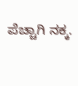ಪೆಚ್ಚಾಗಿ ನಕ್ಕ.